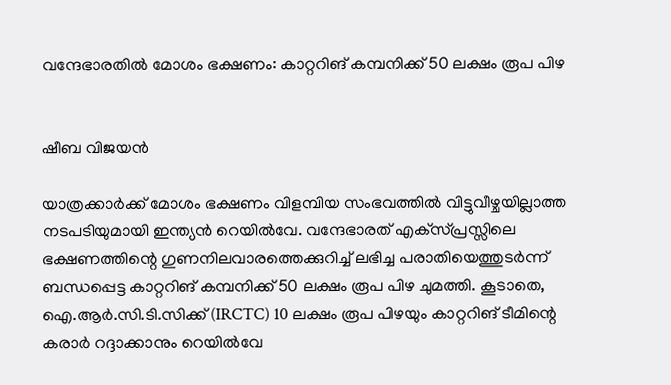വന്ദേഭാരതിൽ മോശം ഭക്ഷണം: കാറ്ററിങ് കമ്പനിക്ക് 50 ലക്ഷം രൂപ പിഴ


ഷീബ വിജയൻ

യാത്രക്കാർക്ക് മോശം ഭക്ഷണം വിളമ്പിയ സംഭവത്തിൽ വിട്ടുവീഴ്ചയില്ലാത്ത നടപടിയുമായി ഇന്ത്യൻ റെയിൽവേ. വന്ദേഭാരത് എക്‌സ്‌പ്രസ്സിലെ ഭക്ഷണത്തിന്റെ ഗുണനിലവാരത്തെക്കുറിച്ച് ലഭിച്ച പരാതിയെത്തുടർന്ന് ബന്ധപ്പെട്ട കാറ്ററിങ് കമ്പനിക്ക് 50 ലക്ഷം രൂപ പിഴ ചുമത്തി. കൂടാതെ, ഐ.ആർ.സി.ടി.സിക്ക് (IRCTC) 10 ലക്ഷം രൂപ പിഴയും കാറ്ററിങ് ടീമിന്റെ കരാർ റദ്ദാക്കാനും റെയിൽവേ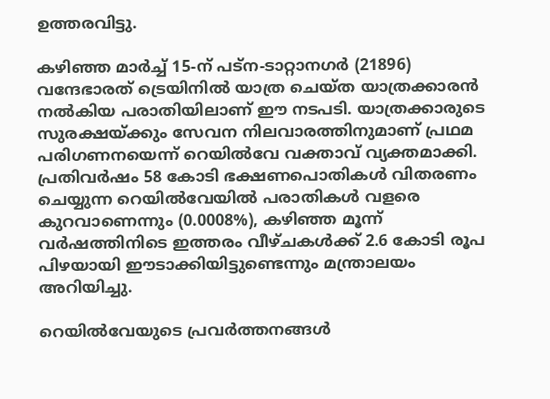ഉത്തരവിട്ടു.

കഴിഞ്ഞ മാർച്ച് 15-ന് പട്‌ന-ടാറ്റാനഗർ (21896) വന്ദേഭാരത് ട്രെയിനിൽ യാത്ര ചെയ്ത യാത്രക്കാരൻ നൽകിയ പരാതിയിലാണ് ഈ നടപടി. യാത്രക്കാരുടെ സുരക്ഷയ്ക്കും സേവന നിലവാരത്തിനുമാണ് പ്രഥമ പരിഗണനയെന്ന് റെയിൽവേ വക്താവ് വ്യക്തമാക്കി. പ്രതിവർഷം 58 കോടി ഭക്ഷണപൊതികൾ വിതരണം ചെയ്യുന്ന റെയിൽവേയിൽ പരാതികൾ വളരെ കുറവാണെന്നും (0.0008%), കഴിഞ്ഞ മൂന്ന് വർഷത്തിനിടെ ഇത്തരം വീഴ്ചകൾക്ക് 2.6 കോടി രൂപ പിഴയായി ഈടാക്കിയിട്ടുണ്ടെന്നും മന്ത്രാലയം അറിയിച്ചു.

റെയിൽവേയുടെ പ്രവർത്തനങ്ങൾ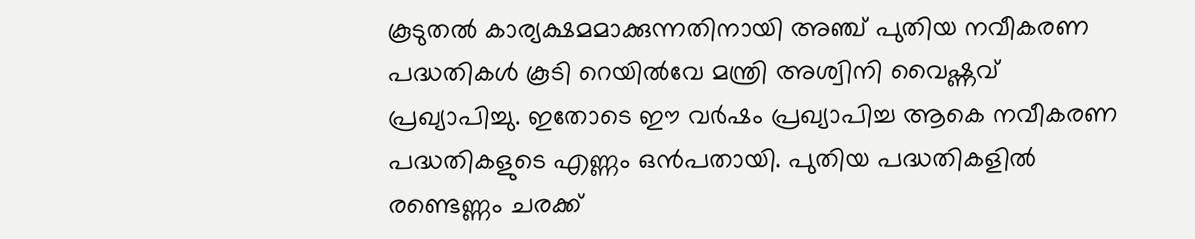കൂടുതൽ കാര്യക്ഷമമാക്കുന്നതിനായി അഞ്ച് പുതിയ നവീകരണ പദ്ധതികൾ കൂടി റെയിൽവേ മന്ത്രി അശ്വിനി വൈഷ്ണവ് പ്രഖ്യാപിച്ചു. ഇതോടെ ഈ വർഷം പ്രഖ്യാപിച്ച ആകെ നവീകരണ പദ്ധതികളുടെ എണ്ണം ഒൻപതായി. പുതിയ പദ്ധതികളിൽ രണ്ടെണ്ണം ചരക്ക്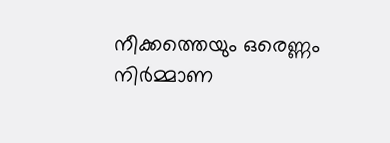നീക്കത്തെയും ഒരെണ്ണം നിർമ്മാണ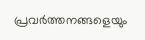പ്രവർത്തനങ്ങളെയും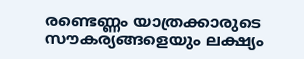രണ്ടെണ്ണം യാത്രക്കാരുടെ സൗകര്യങ്ങളെയും ലക്ഷ്യം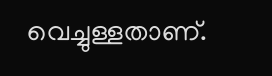വെച്ചുള്ളതാണ്.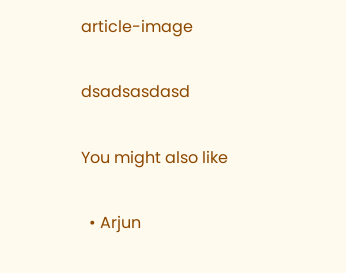article-image

dsadsasdasd

You might also like

  • Arjun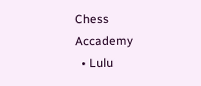Chess Accademy
  • Lulu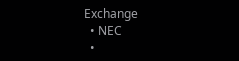Exchange
  • NEC
  •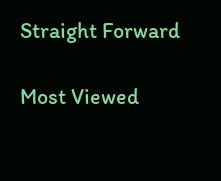Straight Forward

Most Viewed